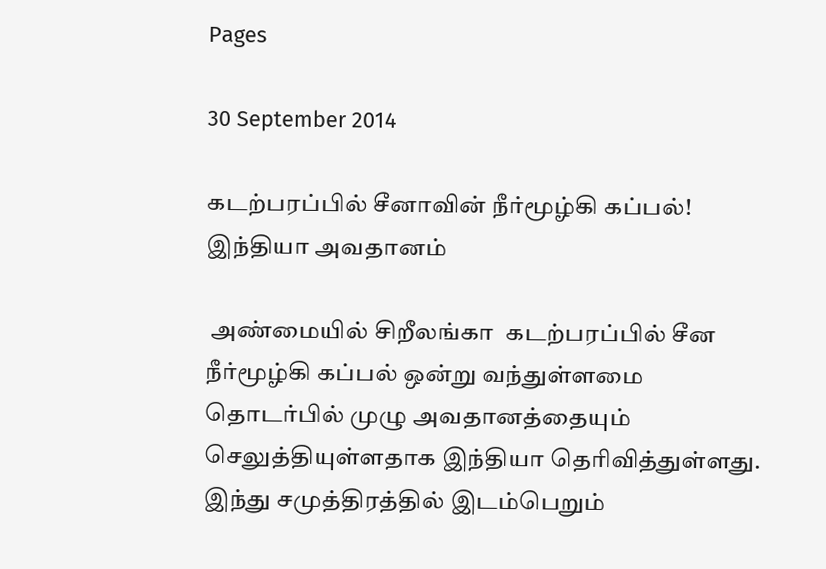Pages

30 September 2014

கடற்பரப்பில் சீனாவின் நீர்மூழ்கி கப்பல்! இந்தியா அவதானம்

 அண்மையில் சிறீலங்கா  கடற்பரப்பில் சீன நீர்மூழ்கி கப்பல் ஒன்று வந்துள்ளமை தொடர்பில் முழு அவதானத்தையும் செலுத்தியுள்ளதாக இந்தியா தெரிவித்துள்ளது.
இந்து சமுத்திரத்தில் இடம்பெறும்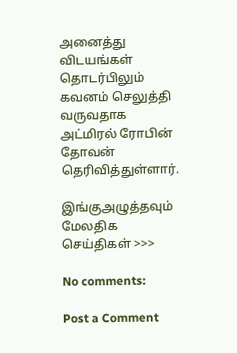அனைத்து விடயங்கள் தொடர்பிலும் கவனம் செலுத்தி வருவதாக அட்மிரல் ரோபின் தோவன் தெரிவித்துள்ளார்.

இங்குஅழுத்தவும் மேலதிக செய்திகள் >>>

No comments:

Post a Comment